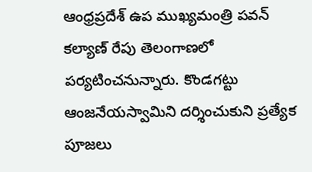ఆంధ్రప్రదేశ్ ఉప ముఖ్యమంత్రి పవన్ కల్యాణ్ రేపు తెలంగాణలో పర్యటించనున్నారు. కొండగట్టు ఆంజనేయస్వామిని దర్శించుకుని ప్రత్యేక పూజలు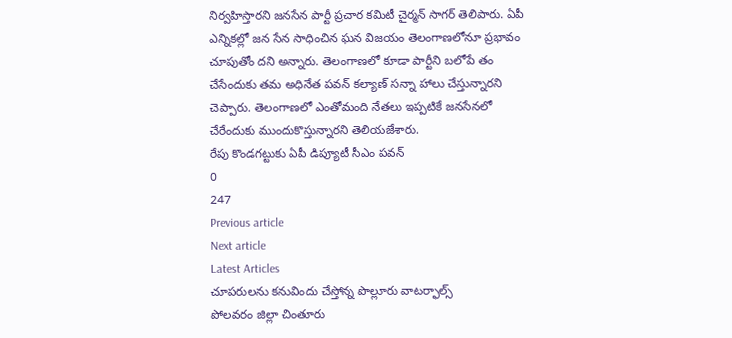నిర్వహిస్తారని జనసేన పార్టీ ప్రచార కమిటీ చైర్మన్ సాగర్ తెలిపారు. ఏపీ ఎన్నికల్లో జన సేన సాధించిన ఘన విజయం తెలంగాణలోనూ ప్రభావం చూపుతోం దని అన్నారు. తెలంగాణలో కూడా పార్టీని బలోపే తం చేసేందుకు తమ అధినేత పవన్ కల్యాణ్ సన్నా హాలు చేస్తున్నారని చెప్పారు. తెలంగాణలో ఎంతోమంది నేతలు ఇప్పటికే జనసేనలో చేరేందుకు ముందుకొస్తున్నారని తెలియజేశారు.
రేపు కొండగట్టుకు ఏపీ డిప్యూటీ సీఎం పవన్
0
247
Previous article
Next article
Latest Articles
చూపరులను కనువిందు చేస్తోన్న పొల్లూరు వాటర్ఫాల్స్
పోలవరం జిల్లా చింతూరు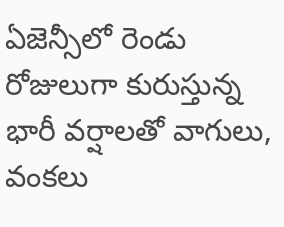ఏజెన్సీలో రెండు రోజులుగా కురుస్తున్న భారీ వర్షాలతో వాగులు, వంకలు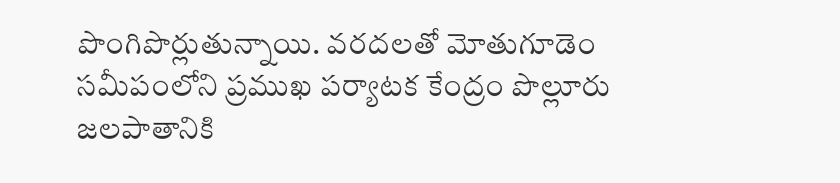పొంగిపొర్లుతున్నాయి. వరదలతో మోతుగూడెం సమీపంలోని ప్రముఖ పర్యాటక కేంద్రం పొల్లూరు జలపాతానికి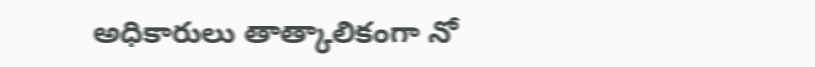అధికారులు తాత్కాలికంగా నో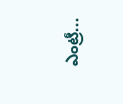ఎంట్రీ...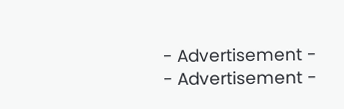- Advertisement -
- Advertisement -